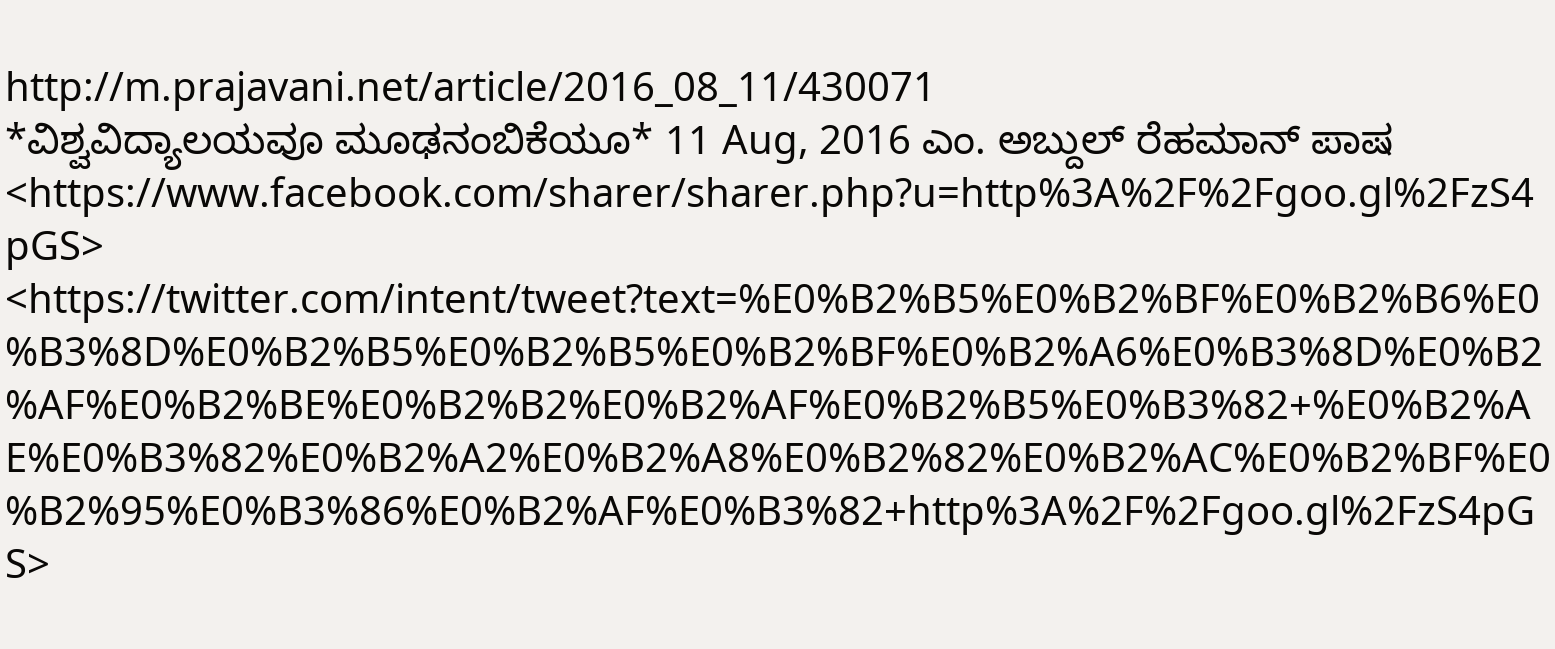http://m.prajavani.net/article/2016_08_11/430071
*ವಿಶ್ವವಿದ್ಯಾಲಯವೂ ಮೂಢನಂಬಿಕೆಯೂ* 11 Aug, 2016 ಎಂ. ಅಬ್ದುಲ್ ರೆಹಮಾನ್ ಪಾಷ <https://www.facebook.com/sharer/sharer.php?u=http%3A%2F%2Fgoo.gl%2FzS4pGS> <https://twitter.com/intent/tweet?text=%E0%B2%B5%E0%B2%BF%E0%B2%B6%E0%B3%8D%E0%B2%B5%E0%B2%B5%E0%B2%BF%E0%B2%A6%E0%B3%8D%E0%B2%AF%E0%B2%BE%E0%B2%B2%E0%B2%AF%E0%B2%B5%E0%B3%82+%E0%B2%AE%E0%B3%82%E0%B2%A2%E0%B2%A8%E0%B2%82%E0%B2%AC%E0%B2%BF%E0%B2%95%E0%B3%86%E0%B2%AF%E0%B3%82+http%3A%2F%2Fgoo.gl%2FzS4pGS>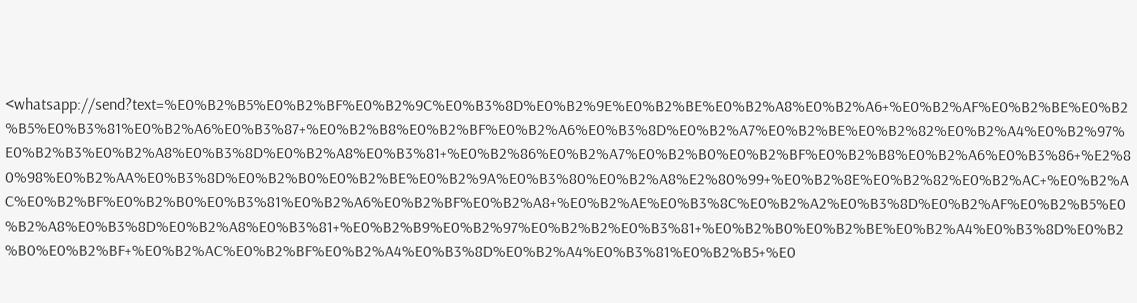<whatsapp://send?text=%E0%B2%B5%E0%B2%BF%E0%B2%9C%E0%B3%8D%E0%B2%9E%E0%B2%BE%E0%B2%A8%E0%B2%A6+%E0%B2%AF%E0%B2%BE%E0%B2%B5%E0%B3%81%E0%B2%A6%E0%B3%87+%E0%B2%B8%E0%B2%BF%E0%B2%A6%E0%B3%8D%E0%B2%A7%E0%B2%BE%E0%B2%82%E0%B2%A4%E0%B2%97%E0%B2%B3%E0%B2%A8%E0%B3%8D%E0%B2%A8%E0%B3%81+%E0%B2%86%E0%B2%A7%E0%B2%B0%E0%B2%BF%E0%B2%B8%E0%B2%A6%E0%B3%86+%E2%80%98%E0%B2%AA%E0%B3%8D%E0%B2%B0%E0%B2%BE%E0%B2%9A%E0%B3%80%E0%B2%A8%E2%80%99+%E0%B2%8E%E0%B2%82%E0%B2%AC+%E0%B2%AC%E0%B2%BF%E0%B2%B0%E0%B3%81%E0%B2%A6%E0%B2%BF%E0%B2%A8+%E0%B2%AE%E0%B3%8C%E0%B2%A2%E0%B3%8D%E0%B2%AF%E0%B2%B5%E0%B2%A8%E0%B3%8D%E0%B2%A8%E0%B3%81+%E0%B2%B9%E0%B2%97%E0%B2%B2%E0%B3%81+%E0%B2%B0%E0%B2%BE%E0%B2%A4%E0%B3%8D%E0%B2%B0%E0%B2%BF+%E0%B2%AC%E0%B2%BF%E0%B2%A4%E0%B3%8D%E0%B2%A4%E0%B3%81%E0%B2%B5+%E0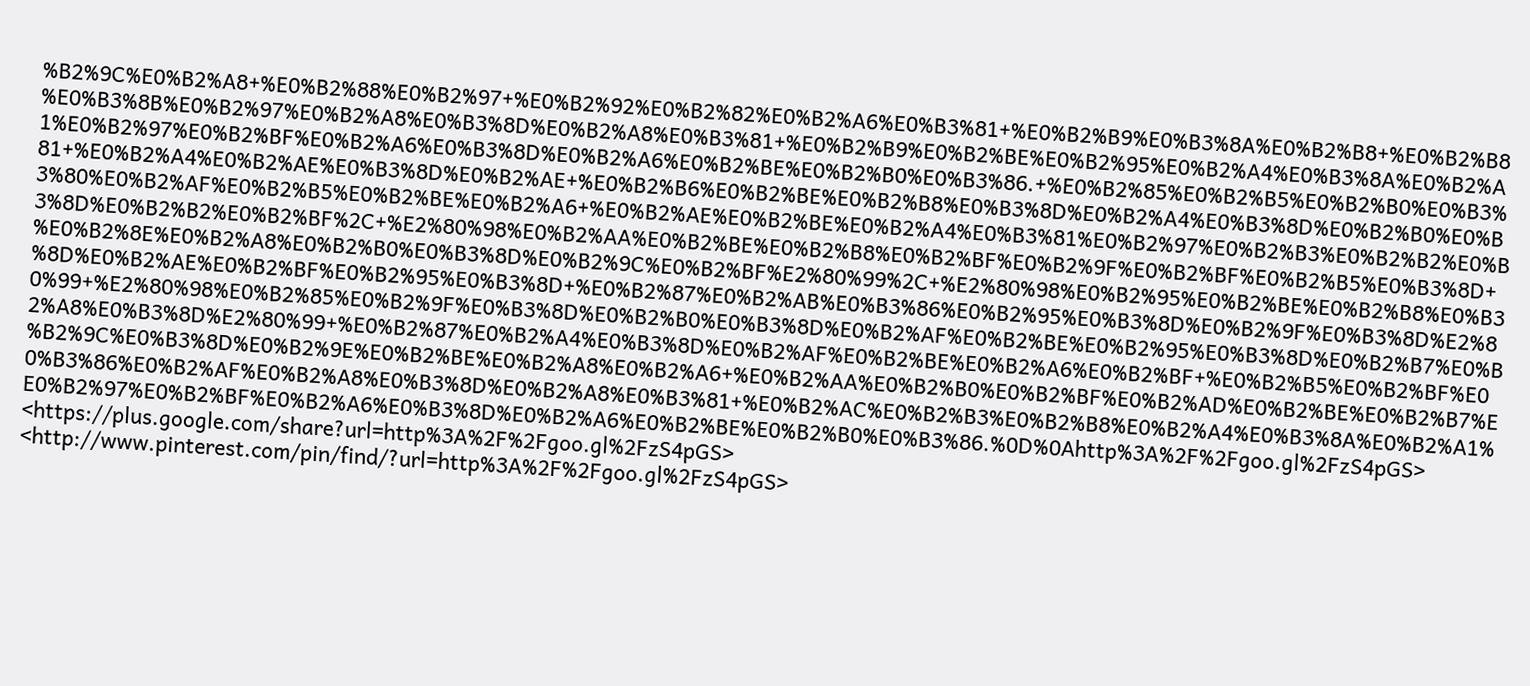%B2%9C%E0%B2%A8+%E0%B2%88%E0%B2%97+%E0%B2%92%E0%B2%82%E0%B2%A6%E0%B3%81+%E0%B2%B9%E0%B3%8A%E0%B2%B8+%E0%B2%B8%E0%B3%8B%E0%B2%97%E0%B2%A8%E0%B3%8D%E0%B2%A8%E0%B3%81+%E0%B2%B9%E0%B2%BE%E0%B2%95%E0%B2%A4%E0%B3%8A%E0%B2%A1%E0%B2%97%E0%B2%BF%E0%B2%A6%E0%B3%8D%E0%B2%A6%E0%B2%BE%E0%B2%B0%E0%B3%86.+%E0%B2%85%E0%B2%B5%E0%B2%B0%E0%B3%81+%E0%B2%A4%E0%B2%AE%E0%B3%8D%E0%B2%AE+%E0%B2%B6%E0%B2%BE%E0%B2%B8%E0%B3%8D%E0%B2%A4%E0%B3%8D%E0%B2%B0%E0%B3%80%E0%B2%AF%E0%B2%B5%E0%B2%BE%E0%B2%A6+%E0%B2%AE%E0%B2%BE%E0%B2%A4%E0%B3%81%E0%B2%97%E0%B2%B3%E0%B2%B2%E0%B3%8D%E0%B2%B2%E0%B2%BF%2C+%E2%80%98%E0%B2%AA%E0%B2%BE%E0%B2%B8%E0%B2%BF%E0%B2%9F%E0%B2%BF%E0%B2%B5%E0%B3%8D+%E0%B2%8E%E0%B2%A8%E0%B2%B0%E0%B3%8D%E0%B2%9C%E0%B2%BF%E2%80%99%2C+%E2%80%98%E0%B2%95%E0%B2%BE%E0%B2%B8%E0%B3%8D%E0%B2%AE%E0%B2%BF%E0%B2%95%E0%B3%8D+%E0%B2%87%E0%B2%AB%E0%B3%86%E0%B2%95%E0%B3%8D%E0%B2%9F%E0%B3%8D%E2%80%99+%E2%80%98%E0%B2%85%E0%B2%9F%E0%B3%8D%E0%B2%B0%E0%B3%8D%E0%B2%AF%E0%B2%BE%E0%B2%95%E0%B3%8D%E0%B2%B7%E0%B2%A8%E0%B3%8D%E2%80%99+%E0%B2%87%E0%B2%A4%E0%B3%8D%E0%B2%AF%E0%B2%BE%E0%B2%A6%E0%B2%BF+%E0%B2%B5%E0%B2%BF%E0%B2%9C%E0%B3%8D%E0%B2%9E%E0%B2%BE%E0%B2%A8%E0%B2%A6+%E0%B2%AA%E0%B2%B0%E0%B2%BF%E0%B2%AD%E0%B2%BE%E0%B2%B7%E0%B3%86%E0%B2%AF%E0%B2%A8%E0%B3%8D%E0%B2%A8%E0%B3%81+%E0%B2%AC%E0%B2%B3%E0%B2%B8%E0%B2%A4%E0%B3%8A%E0%B2%A1%E0%B2%97%E0%B2%BF%E0%B2%A6%E0%B3%8D%E0%B2%A6%E0%B2%BE%E0%B2%B0%E0%B3%86.%0D%0Ahttp%3A%2F%2Fgoo.gl%2FzS4pGS> <https://plus.google.com/share?url=http%3A%2F%2Fgoo.gl%2FzS4pGS> <http://www.pinterest.com/pin/find/?url=http%3A%2F%2Fgoo.gl%2FzS4pGS>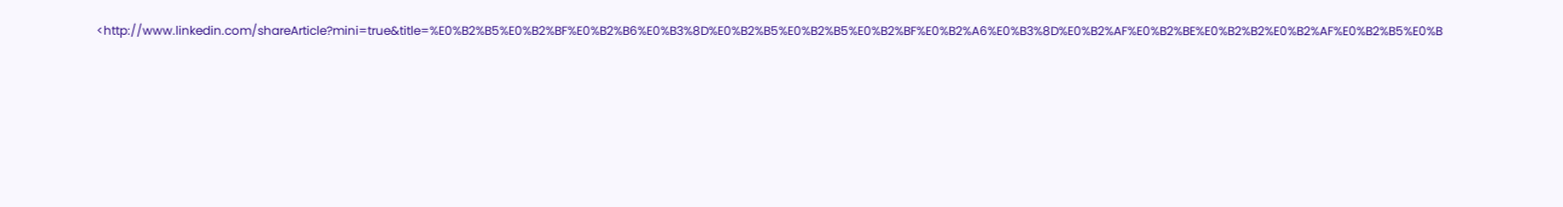<http://www.linkedin.com/shareArticle?mini=true&title=%E0%B2%B5%E0%B2%BF%E0%B2%B6%E0%B3%8D%E0%B2%B5%E0%B2%B5%E0%B2%BF%E0%B2%A6%E0%B3%8D%E0%B2%AF%E0%B2%BE%E0%B2%B2%E0%B2%AF%E0%B2%B5%E0%B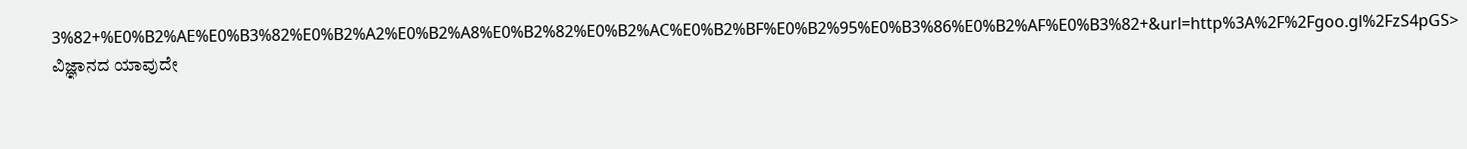3%82+%E0%B2%AE%E0%B3%82%E0%B2%A2%E0%B2%A8%E0%B2%82%E0%B2%AC%E0%B2%BF%E0%B2%95%E0%B3%86%E0%B2%AF%E0%B3%82+&url=http%3A%2F%2Fgoo.gl%2FzS4pGS> ವಿಜ್ಞಾನದ ಯಾವುದೇ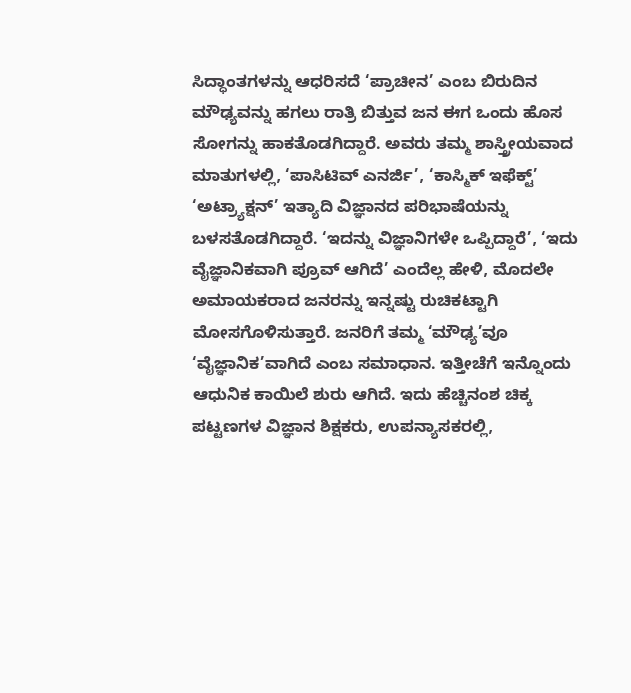ಸಿದ್ಧಾಂತಗಳನ್ನು ಆಧರಿಸದೆ ‘ಪ್ರಾಚೀನ’ ಎಂಬ ಬಿರುದಿನ ಮೌಢ್ಯವನ್ನು ಹಗಲು ರಾತ್ರಿ ಬಿತ್ತುವ ಜನ ಈಗ ಒಂದು ಹೊಸ ಸೋಗನ್ನು ಹಾಕತೊಡಗಿದ್ದಾರೆ. ಅವರು ತಮ್ಮ ಶಾಸ್ತ್ರೀಯವಾದ ಮಾತುಗಳಲ್ಲಿ, ‘ಪಾಸಿಟಿವ್ ಎನರ್ಜಿ’, ‘ಕಾಸ್ಮಿಕ್ ಇಫೆಕ್ಟ್’ ‘ಅಟ್ರ್ಯಾಕ್ಷನ್’ ಇತ್ಯಾದಿ ವಿಜ್ಞಾನದ ಪರಿಭಾಷೆಯನ್ನು ಬಳಸತೊಡಗಿದ್ದಾರೆ. ‘ಇದನ್ನು ವಿಜ್ಞಾನಿಗಳೇ ಒಪ್ಪಿದ್ದಾರೆ’, ‘ಇದು ವೈಜ್ಞಾನಿಕವಾಗಿ ಪ್ರೂವ್ ಆಗಿದೆ’ ಎಂದೆಲ್ಲ ಹೇಳಿ, ಮೊದಲೇ ಅಮಾಯಕರಾದ ಜನರನ್ನು ಇನ್ನಷ್ಟು ರುಚಿಕಟ್ಟಾಗಿ ಮೋಸಗೊಳಿಸುತ್ತಾರೆ. ಜನರಿಗೆ ತಮ್ಮ ‘ಮೌಢ್ಯ’ವೂ ‘ವೈಜ್ಞಾನಿಕ’ವಾಗಿದೆ ಎಂಬ ಸಮಾಧಾನ. ಇತ್ತೀಚೆಗೆ ಇನ್ನೊಂದು ಆಧುನಿಕ ಕಾಯಿಲೆ ಶುರು ಆಗಿದೆ. ಇದು ಹೆಚ್ಚಿನಂಶ ಚಿಕ್ಕ ಪಟ್ಟಣಗಳ ವಿಜ್ಞಾನ ಶಿಕ್ಷಕರು, ಉಪನ್ಯಾಸಕರಲ್ಲಿ,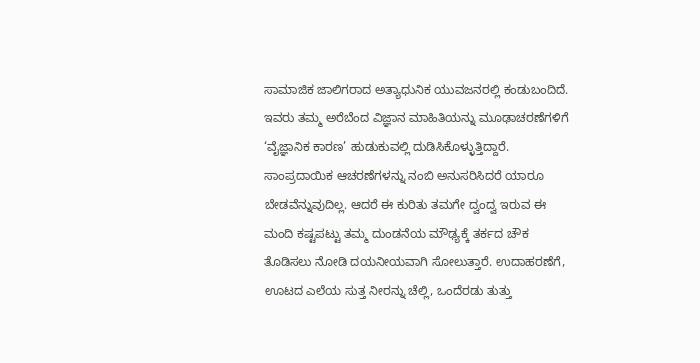ಸಾಮಾಜಿಕ ಜಾಲಿಗರಾದ ಅತ್ಯಾಧುನಿಕ ಯುವಜನರಲ್ಲಿ ಕಂಡುಬಂದಿದೆ. ಇವರು ತಮ್ಮ ಅರೆಬೆಂದ ವಿಜ್ಞಾನ ಮಾಹಿತಿಯನ್ನು ಮೂಢಾಚರಣೆಗಳಿಗೆ ‘ವೈಜ್ಞಾನಿಕ ಕಾರಣ’ ಹುಡುಕುವಲ್ಲಿ ದುಡಿಸಿಕೊಳ್ಳುತ್ತಿದ್ದಾರೆ. ಸಾಂಪ್ರದಾಯಿಕ ಆಚರಣೆಗಳನ್ನು ನಂಬಿ ಅನುಸರಿಸಿದರೆ ಯಾರೂ ಬೇಡವೆನ್ನುವುದಿಲ್ಲ. ಆದರೆ ಈ ಕುರಿತು ತಮಗೇ ದ್ವಂದ್ವ ಇರುವ ಈ ಮಂದಿ ಕಷ್ಟಪಟ್ಟು ತಮ್ಮ ದುಂಡನೆಯ ಮೌಢ್ಯಕ್ಕೆ ತರ್ಕದ ಚೌಕ ತೊಡಿಸಲು ನೋಡಿ ದಯನೀಯವಾಗಿ ಸೋಲುತ್ತಾರೆ. ಉದಾಹರಣೆಗೆ, ಊಟದ ಎಲೆಯ ಸುತ್ತ ನೀರನ್ನು ಚೆಲ್ಲಿ, ಒಂದೆರಡು ತುತ್ತು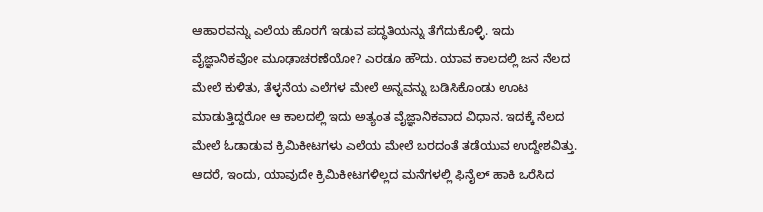ಆಹಾರವನ್ನು ಎಲೆಯ ಹೊರಗೆ ಇಡುವ ಪದ್ಧತಿಯನ್ನು ತೆಗೆದುಕೊಳ್ಳಿ. ಇದು ವೈಜ್ಞಾನಿಕವೋ ಮೂಢಾಚರಣೆಯೋ? ಎರಡೂ ಹೌದು. ಯಾವ ಕಾಲದಲ್ಲಿ ಜನ ನೆಲದ ಮೇಲೆ ಕುಳಿತು, ತೆಳ್ಳನೆಯ ಎಲೆಗಳ ಮೇಲೆ ಅನ್ನವನ್ನು ಬಡಿಸಿಕೊಂಡು ಊಟ ಮಾಡುತ್ತಿದ್ದರೋ ಆ ಕಾಲದಲ್ಲಿ ಇದು ಅತ್ಯಂತ ವೈಜ್ಞಾನಿಕವಾದ ವಿಧಾನ. ಇದಕ್ಕೆ ನೆಲದ ಮೇಲೆ ಓಡಾಡುವ ಕ್ರಿಮಿಕೀಟಗಳು ಎಲೆಯ ಮೇಲೆ ಬರದಂತೆ ತಡೆಯುವ ಉದ್ದೇಶವಿತ್ತು. ಆದರೆ, ಇಂದು, ಯಾವುದೇ ಕ್ರಿಮಿಕೀಟಗಳಿಲ್ಲದ ಮನೆಗಳಲ್ಲಿ ಫಿನೈಲ್ ಹಾಕಿ ಒರೆಸಿದ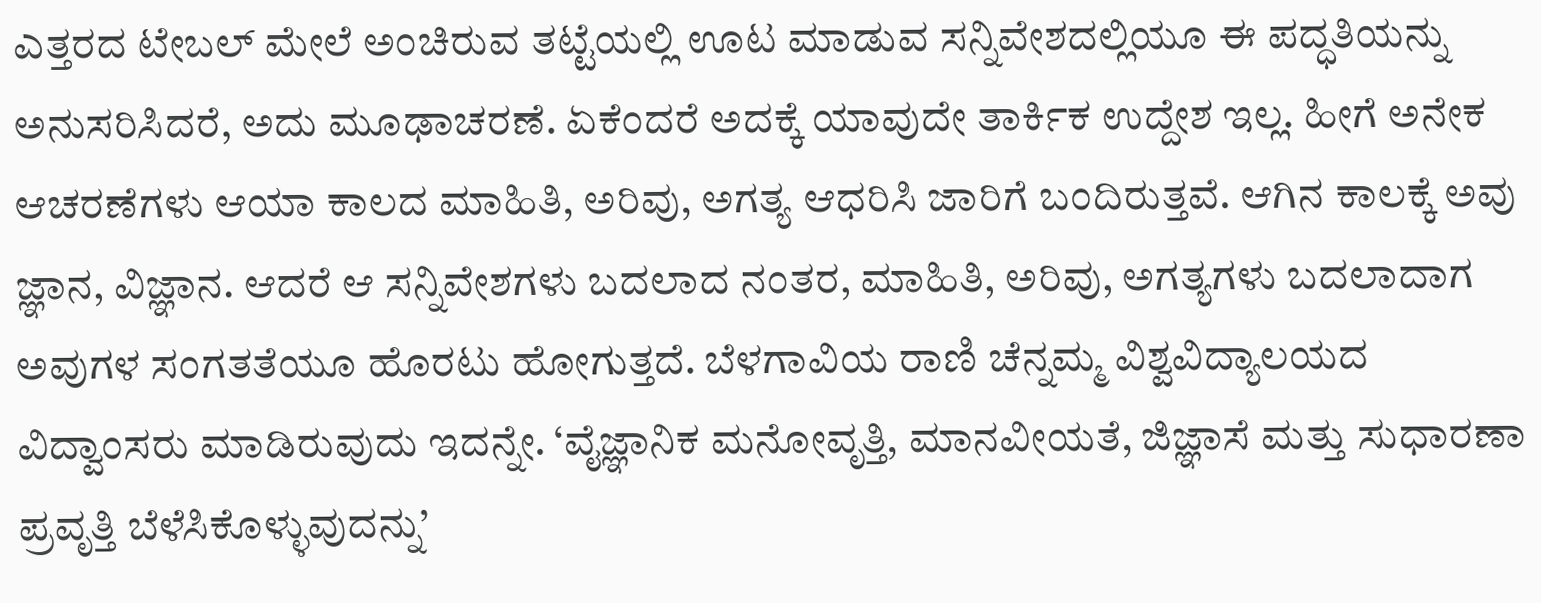ಎತ್ತರದ ಟೇಬಲ್ ಮೇಲೆ ಅಂಚಿರುವ ತಟ್ಟೆಯಲ್ಲಿ ಊಟ ಮಾಡುವ ಸನ್ನಿವೇಶದಲ್ಲಿಯೂ ಈ ಪದ್ಧತಿಯನ್ನು ಅನುಸರಿಸಿದರೆ, ಅದು ಮೂಢಾಚರಣೆ. ಏಕೆಂದರೆ ಅದಕ್ಕೆ ಯಾವುದೇ ತಾರ್ಕಿಕ ಉದ್ದೇಶ ಇಲ್ಲ. ಹೀಗೆ ಅನೇಕ ಆಚರಣೆಗಳು ಆಯಾ ಕಾಲದ ಮಾಹಿತಿ, ಅರಿವು, ಅಗತ್ಯ ಆಧರಿಸಿ ಜಾರಿಗೆ ಬಂದಿರುತ್ತವೆ. ಆಗಿನ ಕಾಲಕ್ಕೆ ಅವು ಜ್ಞಾನ, ವಿಜ್ಞಾನ. ಆದರೆ ಆ ಸನ್ನಿವೇಶಗಳು ಬದಲಾದ ನಂತರ, ಮಾಹಿತಿ, ಅರಿವು, ಅಗತ್ಯಗಳು ಬದಲಾದಾಗ ಅವುಗಳ ಸಂಗತತೆಯೂ ಹೊರಟು ಹೋಗುತ್ತದೆ. ಬೆಳಗಾವಿಯ ರಾಣಿ ಚೆನ್ನಮ್ಮ ವಿಶ್ವವಿದ್ಯಾಲಯದ ವಿದ್ವಾಂಸರು ಮಾಡಿರುವುದು ಇದನ್ನೇ. ‘ವೈಜ್ಞಾನಿಕ ಮನೋವೃತ್ತಿ, ಮಾನವೀಯತೆ, ಜಿಜ್ಞಾಸೆ ಮತ್ತು ಸುಧಾರಣಾ ಪ್ರವೃತ್ತಿ ಬೆಳೆಸಿಕೊಳ್ಳುವುದನ್ನು’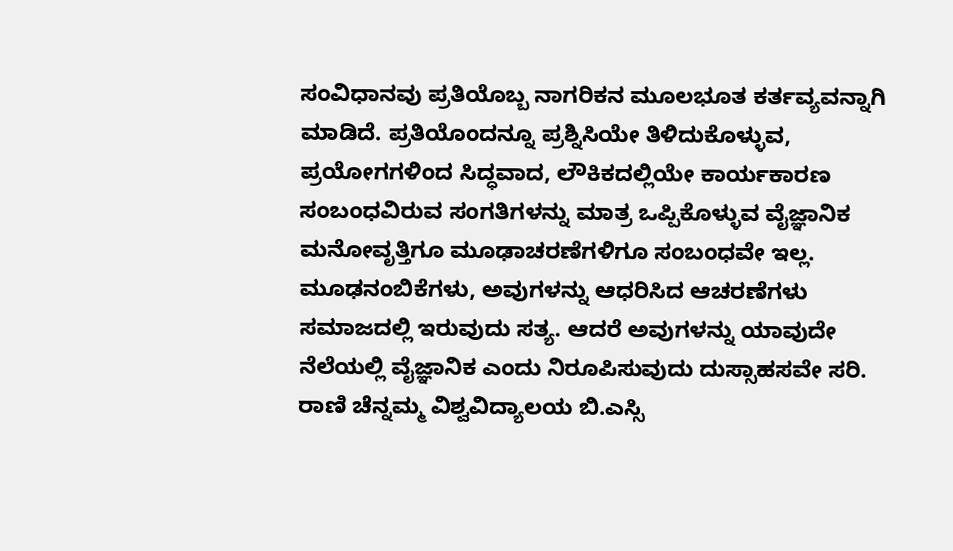ಸಂವಿಧಾನವು ಪ್ರತಿಯೊಬ್ಬ ನಾಗರಿಕನ ಮೂಲಭೂತ ಕರ್ತವ್ಯವನ್ನಾಗಿ ಮಾಡಿದೆ. ಪ್ರತಿಯೊಂದನ್ನೂ ಪ್ರಶ್ನಿಸಿಯೇ ತಿಳಿದುಕೊಳ್ಳುವ, ಪ್ರಯೋಗಗಳಿಂದ ಸಿದ್ಧವಾದ, ಲೌಕಿಕದಲ್ಲಿಯೇ ಕಾರ್ಯಕಾರಣ ಸಂಬಂಧವಿರುವ ಸಂಗತಿಗಳನ್ನು ಮಾತ್ರ ಒಪ್ಪಿಕೊಳ್ಳುವ ವೈಜ್ಞಾನಿಕ ಮನೋವೃತ್ತಿಗೂ ಮೂಢಾಚರಣೆಗಳಿಗೂ ಸಂಬಂಧವೇ ಇಲ್ಲ. ಮೂಢನಂಬಿಕೆಗಳು, ಅವುಗಳನ್ನು ಆಧರಿಸಿದ ಆಚರಣೆಗಳು ಸಮಾಜದಲ್ಲಿ ಇರುವುದು ಸತ್ಯ. ಆದರೆ ಅವುಗಳನ್ನು ಯಾವುದೇ ನೆಲೆಯಲ್ಲಿ ವೈಜ್ಞಾನಿಕ ಎಂದು ನಿರೂಪಿಸುವುದು ದುಸ್ಸಾಹಸವೇ ಸರಿ. ರಾಣಿ ಚೆನ್ನಮ್ಮ ವಿಶ್ವವಿದ್ಯಾಲಯ ಬಿ.ಎಸ್ಸಿ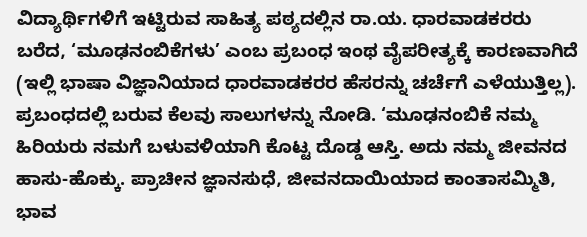ವಿದ್ಯಾರ್ಥಿಗಳಿಗೆ ಇಟ್ಟಿರುವ ಸಾಹಿತ್ಯ ಪಠ್ಯದಲ್ಲಿನ ರಾ.ಯ. ಧಾರವಾಡಕರರು ಬರೆದ, ‘ಮೂಢನಂಬಿಕೆಗಳು’ ಎಂಬ ಪ್ರಬಂಧ ಇಂಥ ವೈಪರೀತ್ಯಕ್ಕೆ ಕಾರಣವಾಗಿದೆ (ಇಲ್ಲಿ ಭಾಷಾ ವಿಜ್ಞಾನಿಯಾದ ಧಾರವಾಡಕರರ ಹೆಸರನ್ನು ಚರ್ಚೆಗೆ ಎಳೆಯುತ್ತಿಲ್ಲ). ಪ್ರಬಂಧದಲ್ಲಿ ಬರುವ ಕೆಲವು ಸಾಲುಗಳನ್ನು ನೋಡಿ. ‘ಮೂಢನಂಬಿಕೆ ನಮ್ಮ ಹಿರಿಯರು ನಮಗೆ ಬಳುವಳಿಯಾಗಿ ಕೊಟ್ಟ ದೊಡ್ಡ ಆಸ್ತಿ. ಅದು ನಮ್ಮ ಜೀವನದ ಹಾಸು-ಹೊಕ್ಕು. ಪ್ರಾಚೀನ ಜ್ಞಾನಸುಧೆ, ಜೀವನದಾಯಿಯಾದ ಕಾಂತಾಸಮ್ಮಿತಿ, ಭಾವ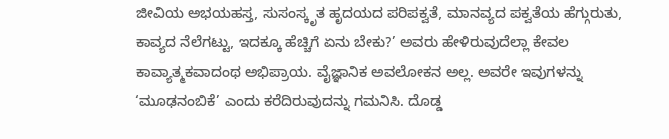ಜೀವಿಯ ಅಭಯಹಸ್ತ, ಸುಸಂಸ್ಕೃತ ಹೃದಯದ ಪರಿಪಕ್ವತೆ, ಮಾನವ್ಯದ ಪಕ್ವತೆಯ ಹೆಗ್ಗುರುತು, ಕಾವ್ಯದ ನೆಲೆಗಟ್ಟು, ಇದಕ್ಕೂ ಹೆಚ್ಚಿಗೆ ಏನು ಬೇಕು?’ ಅವರು ಹೇಳಿರುವುದೆಲ್ಲಾ ಕೇವಲ ಕಾವ್ಯಾತ್ಮಕವಾದಂಥ ಅಭಿಪ್ರಾಯ. ವೈಜ್ಞಾನಿಕ ಅವಲೋಕನ ಅಲ್ಲ. ಅವರೇ ಇವುಗಳನ್ನು ‘ಮೂಢನಂಬಿಕೆ’ ಎಂದು ಕರೆದಿರುವುದನ್ನು ಗಮನಿಸಿ. ದೊಡ್ಡ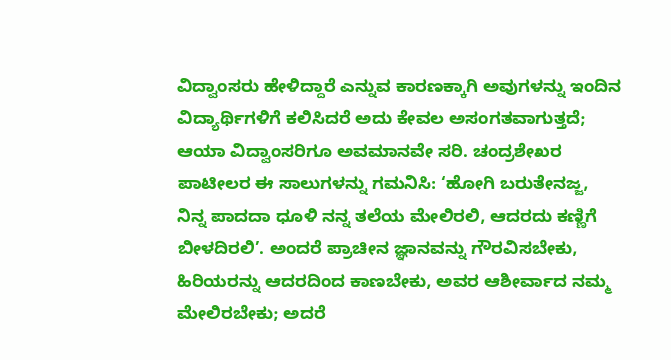ವಿದ್ವಾಂಸರು ಹೇಳಿದ್ದಾರೆ ಎನ್ನುವ ಕಾರಣಕ್ಕಾಗಿ ಅವುಗಳನ್ನು ಇಂದಿನ ವಿದ್ಯಾರ್ಥಿಗಳಿಗೆ ಕಲಿಸಿದರೆ ಅದು ಕೇವಲ ಅಸಂಗತವಾಗುತ್ತದೆ; ಆಯಾ ವಿದ್ವಾಂಸರಿಗೂ ಅವಮಾನವೇ ಸರಿ. ಚಂದ್ರಶೇಖರ ಪಾಟೀಲರ ಈ ಸಾಲುಗಳನ್ನು ಗಮನಿಸಿ: ‘ಹೋಗಿ ಬರುತೇನಜ್ಜ, ನಿನ್ನ ಪಾದದಾ ಧೂಳಿ ನನ್ನ ತಲೆಯ ಮೇಲಿರಲಿ, ಆದರದು ಕಣ್ಣಿಗೆ ಬೀಳದಿರಲಿ’. ಅಂದರೆ ಪ್ರಾಚೀನ ಜ್ಞಾನವನ್ನು ಗೌರವಿಸಬೇಕು, ಹಿರಿಯರನ್ನು ಆದರದಿಂದ ಕಾಣಬೇಕು, ಅವರ ಆಶೀರ್ವಾದ ನಮ್ಮ ಮೇಲಿರಬೇಕು; ಅದರೆ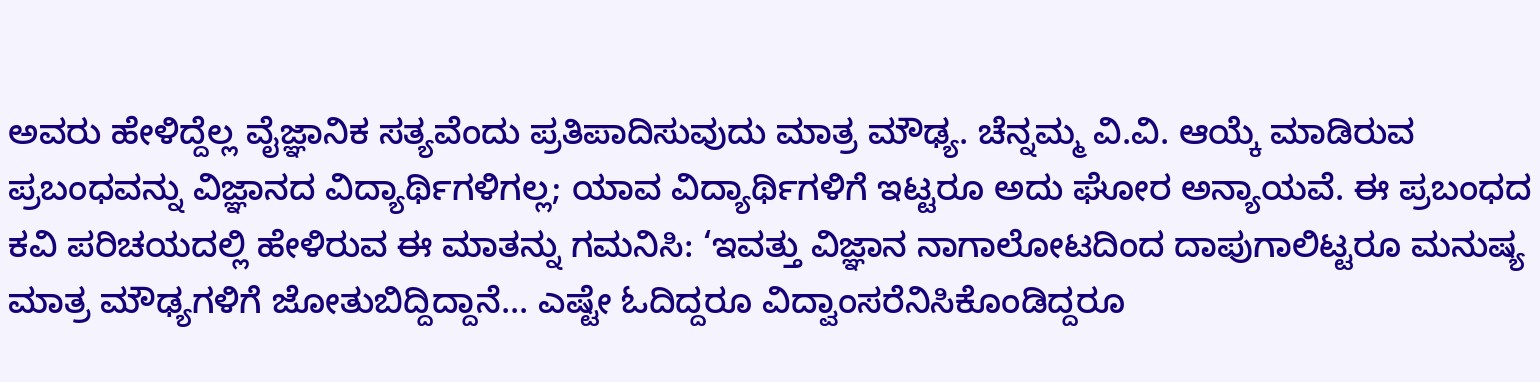ಅವರು ಹೇಳಿದ್ದೆಲ್ಲ ವೈಜ್ಞಾನಿಕ ಸತ್ಯವೆಂದು ಪ್ರತಿಪಾದಿಸುವುದು ಮಾತ್ರ ಮೌಢ್ಯ. ಚೆನ್ನಮ್ಮ ವಿ.ವಿ. ಆಯ್ಕೆ ಮಾಡಿರುವ ಪ್ರಬಂಧವನ್ನು ವಿಜ್ಞಾನದ ವಿದ್ಯಾರ್ಥಿಗಳಿಗಲ್ಲ; ಯಾವ ವಿದ್ಯಾರ್ಥಿಗಳಿಗೆ ಇಟ್ಟರೂ ಅದು ಘೋರ ಅನ್ಯಾಯವೆ. ಈ ಪ್ರಬಂಧದ ಕವಿ ಪರಿಚಯದಲ್ಲಿ ಹೇಳಿರುವ ಈ ಮಾತನ್ನು ಗಮನಿಸಿ: ‘ಇವತ್ತು ವಿಜ್ಞಾನ ನಾಗಾಲೋಟದಿಂದ ದಾಪುಗಾಲಿಟ್ಟರೂ ಮನುಷ್ಯ ಮಾತ್ರ ಮೌಢ್ಯಗಳಿಗೆ ಜೋತುಬಿದ್ದಿದ್ದಾನೆ... ಎಷ್ಟೇ ಓದಿದ್ದರೂ ವಿದ್ವಾಂಸರೆನಿಸಿಕೊಂಡಿದ್ದರೂ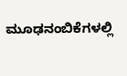ಮೂಢನಂಬಿಕೆಗಳಲ್ಲಿ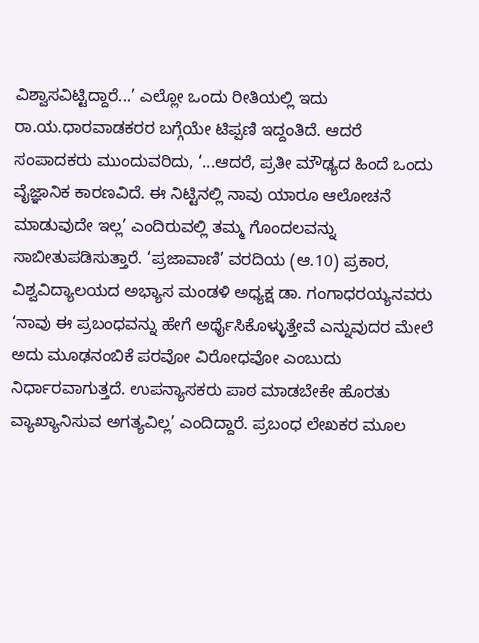ವಿಶ್ವಾಸವಿಟ್ಟಿದ್ದಾರೆ...’ ಎಲ್ಲೋ ಒಂದು ರೀತಿಯಲ್ಲಿ ಇದು ರಾ.ಯ.ಧಾರವಾಡಕರರ ಬಗ್ಗೆಯೇ ಟಿಪ್ಪಣಿ ಇದ್ದಂತಿದೆ. ಆದರೆ ಸಂಪಾದಕರು ಮುಂದುವರಿದು, ‘...ಆದರೆ, ಪ್ರತೀ ಮೌಢ್ಯದ ಹಿಂದೆ ಒಂದು ವೈಜ್ಞಾನಿಕ ಕಾರಣವಿದೆ. ಈ ನಿಟ್ಟಿನಲ್ಲಿ ನಾವು ಯಾರೂ ಆಲೋಚನೆ ಮಾಡುವುದೇ ಇಲ್ಲ’ ಎಂದಿರುವಲ್ಲಿ ತಮ್ಮ ಗೊಂದಲವನ್ನು ಸಾಬೀತುಪಡಿಸುತ್ತಾರೆ. ‘ಪ್ರಜಾವಾಣಿ’ ವರದಿಯ (ಆ.10) ಪ್ರಕಾರ, ವಿಶ್ವವಿದ್ಯಾಲಯದ ಅಭ್ಯಾಸ ಮಂಡಳಿ ಅಧ್ಯಕ್ಷ ಡಾ. ಗಂಗಾಧರಯ್ಯನವರು ‘ನಾವು ಈ ಪ್ರಬಂಧವನ್ನು ಹೇಗೆ ಅರ್ಥೈಸಿಕೊಳ್ಳುತ್ತೇವೆ ಎನ್ನುವುದರ ಮೇಲೆ ಅದು ಮೂಢನಂಬಿಕೆ ಪರವೋ ವಿರೋಧವೋ ಎಂಬುದು ನಿರ್ಧಾರವಾಗುತ್ತದೆ. ಉಪನ್ಯಾಸಕರು ಪಾಠ ಮಾಡಬೇಕೇ ಹೊರತು ವ್ಯಾಖ್ಯಾನಿಸುವ ಅಗತ್ಯವಿಲ್ಲ’ ಎಂದಿದ್ದಾರೆ. ಪ್ರಬಂಧ ಲೇಖಕರ ಮೂಲ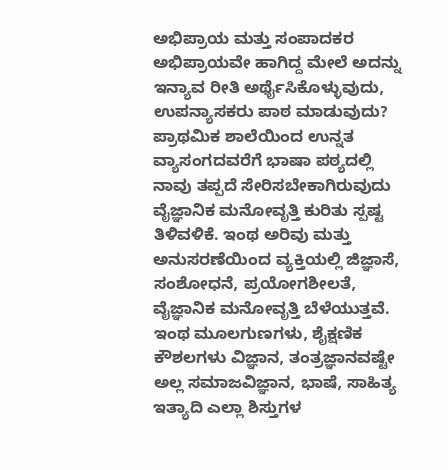ಅಭಿಪ್ರಾಯ ಮತ್ತು ಸಂಪಾದಕರ ಅಭಿಪ್ರಾಯವೇ ಹಾಗಿದ್ದ ಮೇಲೆ ಅದನ್ನು ಇನ್ಯಾವ ರೀತಿ ಅರ್ಥೈಸಿಕೊಳ್ಳುವುದು, ಉಪನ್ಯಾಸಕರು ಪಾಠ ಮಾಡುವುದು? ಪ್ರಾಥಮಿಕ ಶಾಲೆಯಿಂದ ಉನ್ನತ ವ್ಯಾಸಂಗದವರೆಗೆ ಭಾಷಾ ಪಠ್ಯದಲ್ಲಿ ನಾವು ತಪ್ಪದೆ ಸೇರಿಸಬೇಕಾಗಿರುವುದು ವೈಜ್ಞಾನಿಕ ಮನೋವೃತ್ತಿ ಕುರಿತು ಸ್ಪಷ್ಟ ತಿಳಿವಳಿಕೆ. ಇಂಥ ಅರಿವು ಮತ್ತು ಅನುಸರಣೆಯಿಂದ ವ್ಯಕ್ತಿಯಲ್ಲಿ ಜಿಜ್ಞಾಸೆ, ಸಂಶೋಧನೆ, ಪ್ರಯೋಗಶೀಲತೆ, ವೈಜ್ಞಾನಿಕ ಮನೋವೃತ್ತಿ ಬೆಳೆಯುತ್ತವೆ. ಇಂಥ ಮೂಲಗುಣಗಳು, ಶೈಕ್ಷಣಿಕ ಕೌಶಲಗಳು ವಿಜ್ಞಾನ, ತಂತ್ರಜ್ಞಾನವಷ್ಟೇ ಅಲ್ಲ ಸಮಾಜವಿಜ್ಞಾನ, ಭಾಷೆ, ಸಾಹಿತ್ಯ ಇತ್ಯಾದಿ ಎಲ್ಲಾ ಶಿಸ್ತುಗಳ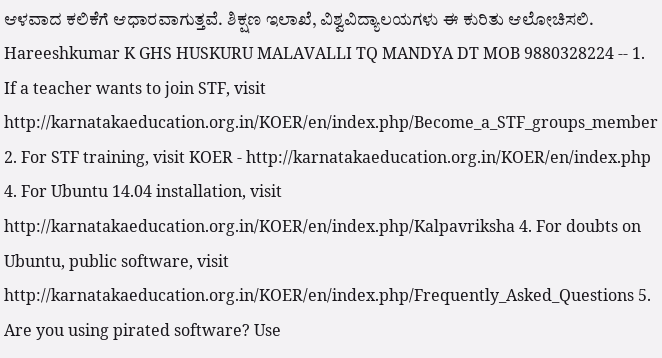ಆಳವಾದ ಕಲಿಕೆಗೆ ಆಧಾರವಾಗುತ್ತವೆ. ಶಿಕ್ಷಣ ಇಲಾಖೆ, ವಿಶ್ವವಿದ್ಯಾಲಯಗಳು ಈ ಕುರಿತು ಆಲೋಚಿಸಲಿ. Hareeshkumar K GHS HUSKURU MALAVALLI TQ MANDYA DT MOB 9880328224 -- 1. If a teacher wants to join STF, visit http://karnatakaeducation.org.in/KOER/en/index.php/Become_a_STF_groups_member 2. For STF training, visit KOER - http://karnatakaeducation.org.in/KOER/en/index.php 4. For Ubuntu 14.04 installation, visit http://karnatakaeducation.org.in/KOER/en/index.php/Kalpavriksha 4. For doubts on Ubuntu, public software, visit http://karnatakaeducation.org.in/KOER/en/index.php/Frequently_Asked_Questions 5. Are you using pirated software? Use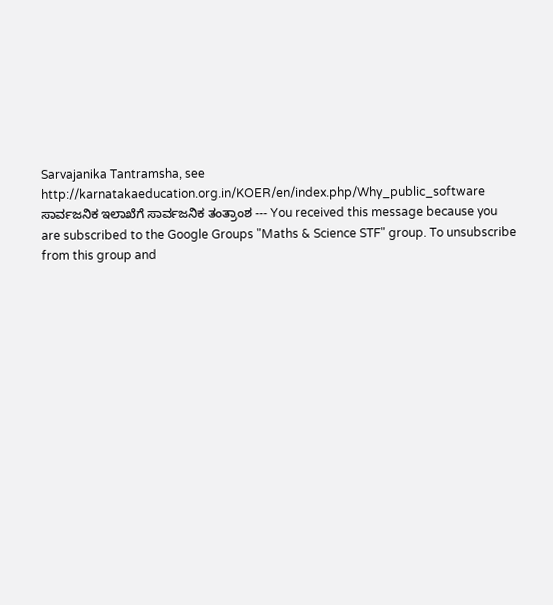Sarvajanika Tantramsha, see http://karnatakaeducation.org.in/KOER/en/index.php/Why_public_software ಸಾರ್ವಜನಿಕ ಇಲಾಖೆಗೆ ಸಾರ್ವಜನಿಕ ತಂತ್ರಾಂಶ --- You received this message because you are subscribed to the Google Groups "Maths & Science STF" group. To unsubscribe from this group and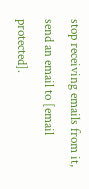stop receiving emails from it, send an email to [email protected].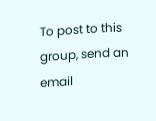To post to this group, send an email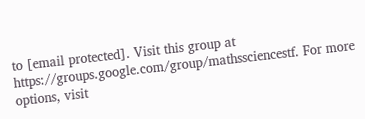to [email protected]. Visit this group at https://groups.google.com/group/mathssciencestf. For more options, visit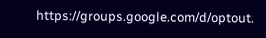https://groups.google.com/d/optout.